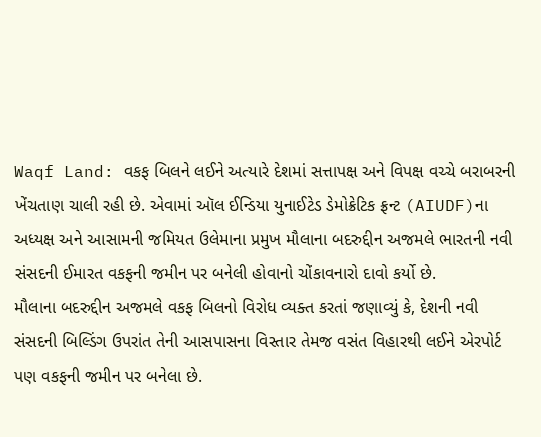Waqf Land: વકફ બિલને લઈને અત્યારે દેશમાં સત્તાપક્ષ અને વિપક્ષ વચ્ચે બરાબરની ખેંચતાણ ચાલી રહી છે. એવામાં ઑલ ઈન્ડિયા યુનાઈટેડ ડેમોક્રેટિક ફ્રન્ટ (AIUDF)ના અધ્યક્ષ અને આસામની જમિયત ઉલેમાના પ્રમુખ મૌલાના બદરુદ્દીન અજમલે ભારતની નવી સંસદની ઈમારત વકફની જમીન પર બનેલી હોવાનો ચોંકાવનારો દાવો કર્યો છે.
મૌલાના બદરુદ્દીન અજમલે વકફ બિલનો વિરોધ વ્યક્ત કરતાં જણાવ્યું કે, દેશની નવી સંસદની બિલ્ડિંગ ઉપરાંત તેની આસપાસના વિસ્તાર તેમજ વસંત વિહારથી લઈને એરપોર્ટ પણ વકફની જમીન પર બનેલા છે.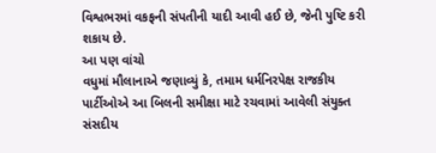વિશ્વભરમાં વકફની સંપતીની યાદી આવી હઈ છે, જેની પુષ્ટિ કરી શકાય છે.
આ પણ વાંચો
વધુમાં મૌલાનાએ જણાવ્યું કે, તમામ ધર્મનિરપેક્ષ રાજકીય પાર્ટીઓએ આ બિલની સમીક્ષા માટે રચવામાં આવેલી સંયુક્ત સંસદીય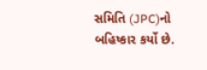સમિતિ (JPC)નો બહિષ્કાર કર્યો છે.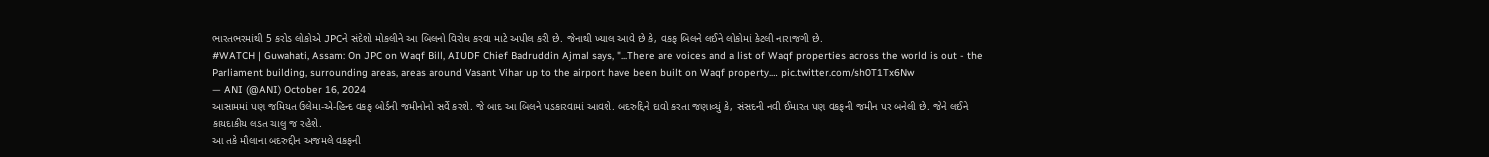ભારતભરમાંથી 5 કરોડ લોકોએ JPCને સંદેશો મોકલીને આ બિલનો વિરોધ કરવા માટે અપીલ કરી છે. જેનાથી ખ્યાલ આવે છે કે, વકફ બિલને લઈને લોકોમાં કેટલી નારાજગી છે.
#WATCH | Guwahati, Assam: On JPC on Waqf Bill, AIUDF Chief Badruddin Ajmal says, "...There are voices and a list of Waqf properties across the world is out - the Parliament building, surrounding areas, areas around Vasant Vihar up to the airport have been built on Waqf property.… pic.twitter.com/sh0T1Tx6Nw
— ANI (@ANI) October 16, 2024
આસામમાં પણ જમિયત ઉલેમા-એ-હિન્દ વકફ બોર્ડની જમીનોનો સર્વે કરશે. જે બાદ આ બિલને પડકારવામાં આવશે. બદરુદ્દિને દાવો કરતા જણાવ્યું કે, સંસદની નવી ઈમારત પણ વકફની જમીન પર બનેલી છે. જેને લઈને કાયદાકીય લડત ચાલુ જ રહેશે.
આ તકે મૌલાના બદરુદ્દીન અજમલે વકફની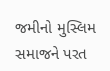જમીનો મુસ્લિમ સમાજને પરત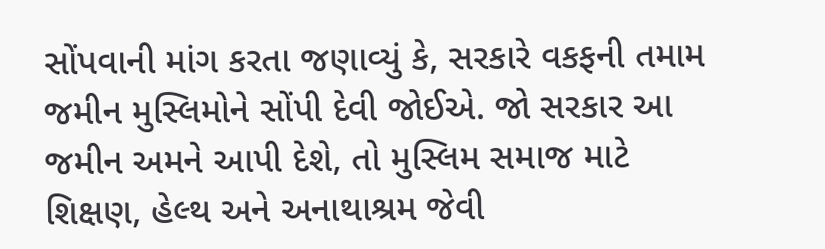સોંપવાની માંગ કરતા જણાવ્યું કે, સરકારે વકફની તમામ જમીન મુસ્લિમોને સોંપી દેવી જોઈએ. જો સરકાર આ જમીન અમને આપી દેશે, તો મુસ્લિમ સમાજ માટે શિક્ષણ, હેલ્થ અને અનાથાશ્રમ જેવી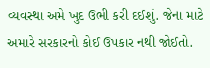વ્યવસ્થા અમે ખુદ ઉભી કરી દઈશું. જેના માટે અમારે સરકારનો કોઈ ઉપકાર નથી જોઈતો.